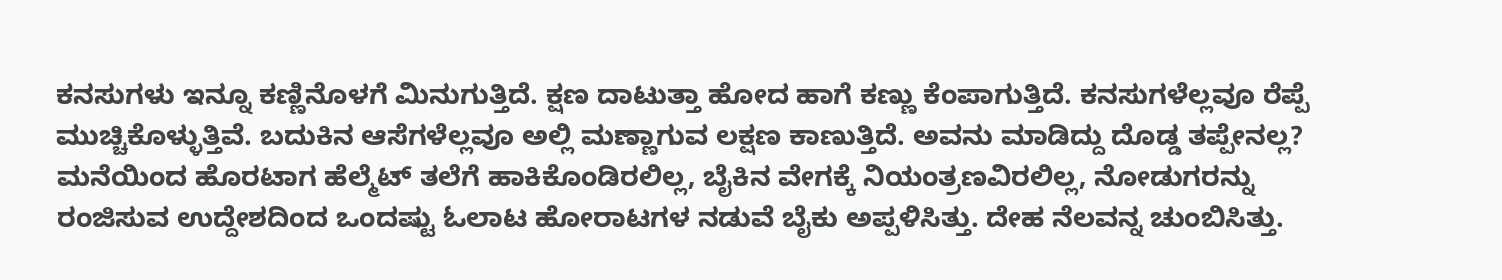ಕನಸುಗಳು ಇನ್ನೂ ಕಣ್ಣಿನೊಳಗೆ ಮಿನುಗುತ್ತಿದೆ. ಕ್ಷಣ ದಾಟುತ್ತಾ ಹೋದ ಹಾಗೆ ಕಣ್ಣು ಕೆಂಪಾಗುತ್ತಿದೆ. ಕನಸುಗಳೆಲ್ಲವೂ ರೆಪ್ಪೆ ಮುಚ್ಚಿಕೊಳ್ಳುತ್ತಿವೆ. ಬದುಕಿನ ಆಸೆಗಳೆಲ್ಲವೂ ಅಲ್ಲಿ ಮಣ್ಣಾಗುವ ಲಕ್ಷಣ ಕಾಣುತ್ತಿದೆ. ಅವನು ಮಾಡಿದ್ದು ದೊಡ್ಡ ತಪ್ಪೇನಲ್ಲ? ಮನೆಯಿಂದ ಹೊರಟಾಗ ಹೆಲ್ಮೆಟ್ ತಲೆಗೆ ಹಾಕಿಕೊಂಡಿರಲಿಲ್ಲ, ಬೈಕಿನ ವೇಗಕ್ಕೆ ನಿಯಂತ್ರಣವಿರಲಿಲ್ಲ, ನೋಡುಗರನ್ನು ರಂಜಿಸುವ ಉದ್ದೇಶದಿಂದ ಒಂದಷ್ಟು ಓಲಾಟ ಹೋರಾಟಗಳ ನಡುವೆ ಬೈಕು ಅಪ್ಪಳಿಸಿತ್ತು. ದೇಹ ನೆಲವನ್ನ ಚುಂಬಿಸಿತ್ತು.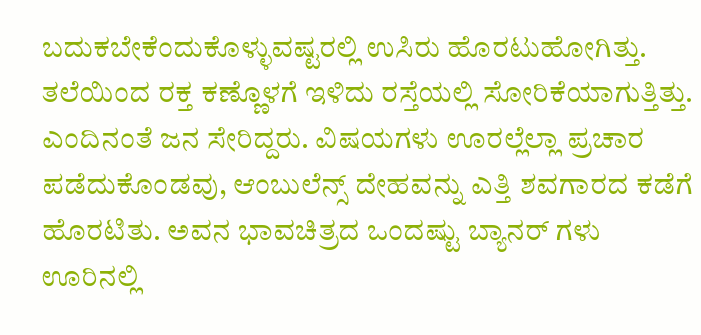ಬದುಕಬೇಕೆಂದುಕೊಳ್ಳುವಷ್ಟರಲ್ಲಿ ಉಸಿರು ಹೊರಟುಹೋಗಿತ್ತು. ತಲೆಯಿಂದ ರಕ್ತ ಕಣ್ಣೊಳಗೆ ಇಳಿದು ರಸ್ತೆಯಲ್ಲಿ ಸೋರಿಕೆಯಾಗುತ್ತಿತ್ತು. ಎಂದಿನಂತೆ ಜನ ಸೇರಿದ್ದರು. ವಿಷಯಗಳು ಊರಲ್ಲೆಲ್ಲಾ ಪ್ರಚಾರ ಪಡೆದುಕೊಂಡವು, ಆಂಬುಲೆನ್ಸ್ ದೇಹವನ್ನು ಎತ್ತಿ ಶವಗಾರದ ಕಡೆಗೆ ಹೊರಟಿತು. ಅವನ ಭಾವಚಿತ್ರದ ಒಂದಷ್ಟು ಬ್ಯಾನರ್ ಗಳು ಊರಿನಲ್ಲಿ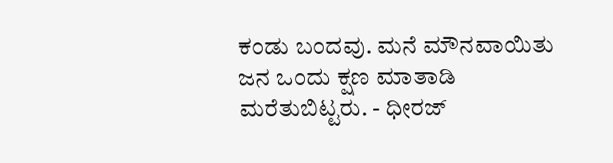ಕಂಡು ಬಂದವು. ಮನೆ ಮೌನವಾಯಿತು ಜನ ಒಂದು ಕ್ಷಣ ಮಾತಾಡಿ ಮರೆತುಬಿಟ್ಟರು. - ಧೀರಜ್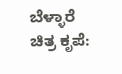ಬೆಳ್ಳಾರೆ                                   ಚಿತ್ರ ಕೃಪೆ: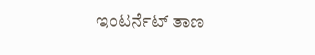ಇಂಟರ್ನೆಟ್ ತಾಣ